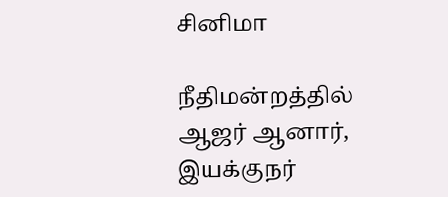சினிமா

நீதிமன்றத்தில் ஆஜர் ஆனார், இயக்குநர்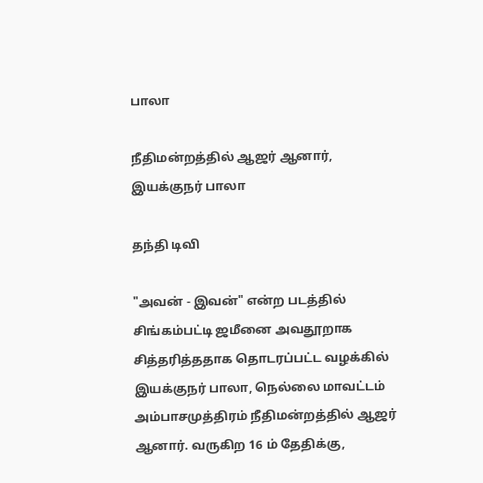பாலா

நீதிமன்றத்தில் ஆஜர் ஆனார், இயக்குநர் பாலா

தந்தி டிவி

"அவன் - இவன்" என்ற படத்தில் சிங்கம்பட்டி ஜமீனை அவதூறாக சித்தரித்ததாக தொடரப்பட்ட வழக்கில் இயக்குநர் பாலா, நெல்லை மாவட்டம் அம்பாசமுத்திரம் நீதிமன்றத்தில் ஆஜர் ஆனார். வருகிற 16 ம் தேதிக்கு,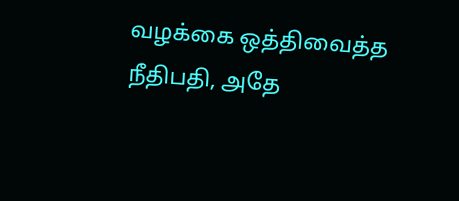வழக்கை ஒத்திவைத்த நீதிபதி, அதே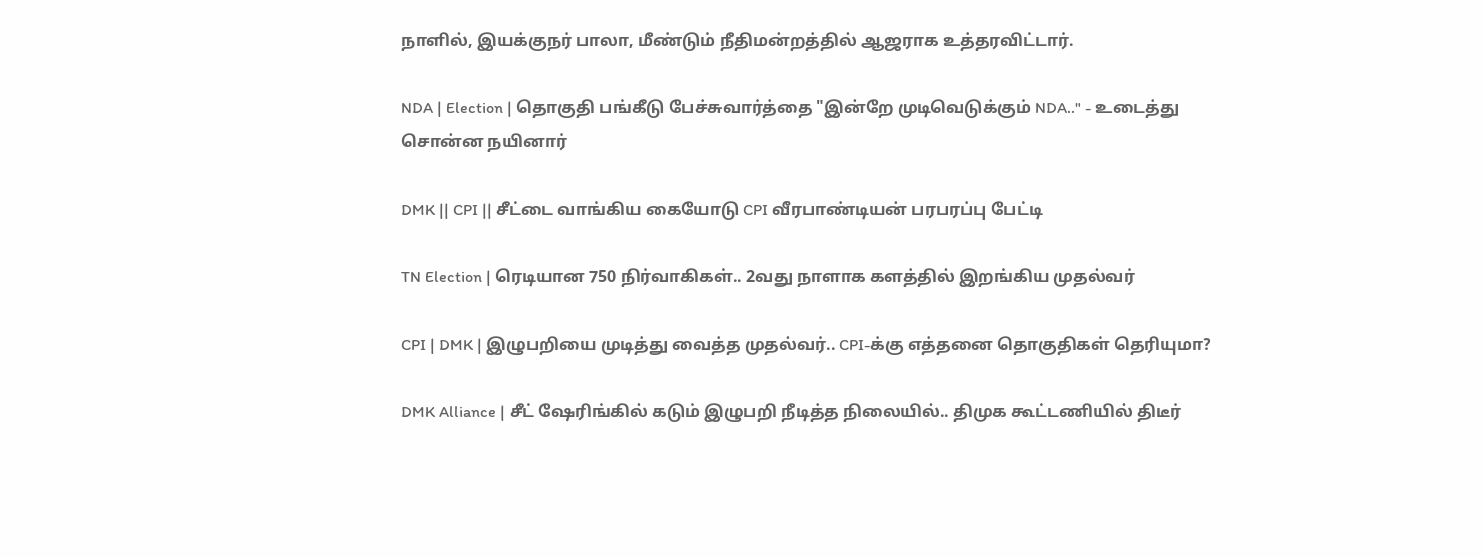நாளில், இயக்குநர் பாலா, மீண்டும் நீதிமன்றத்தில் ஆஜராக உத்தரவிட்டார்.

NDA | Election | தொகுதி பங்கீடு பேச்சுவார்த்தை "இன்றே முடிவெடுக்கும் NDA.." - உடைத்து சொன்ன நயினார்

DMK || CPI || சீட்டை வாங்கிய கையோடு CPI வீரபாண்டியன் பரபரப்பு பேட்டி

TN Election | ரெடியான 750 நிர்வாகிகள்.. 2வது நாளாக களத்தில் இறங்கிய முதல்வர்

CPI | DMK | இழுபறியை முடித்து வைத்த முதல்வர்.. CPI-க்கு எத்தனை தொகுதிகள் தெரியுமா?

DMK Alliance | சீட் ஷேரிங்கில் கடும் இழுபறி நீடித்த நிலையில்.. திமுக கூட்டணியில் திடீர்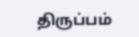திருப்பம்